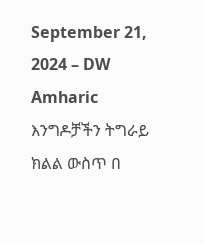September 21, 2024 – DW Amharic
እንግዶቻችን ትግራይ ክልል ውስጥ በ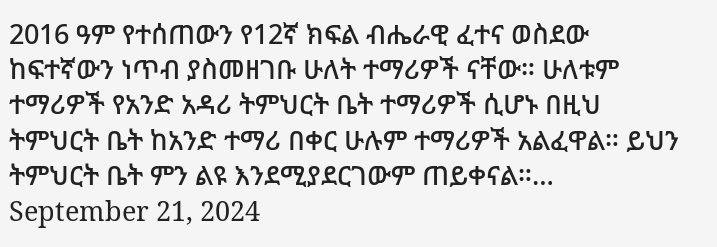2016 ዓም የተሰጠውን የ12ኛ ክፍል ብሔራዊ ፈተና ወስደው ከፍተኛውን ነጥብ ያስመዘገቡ ሁለት ተማሪዎች ናቸው። ሁለቱም ተማሪዎች የአንድ አዳሪ ትምህርት ቤት ተማሪዎች ሲሆኑ በዚህ ትምህርት ቤት ከአንድ ተማሪ በቀር ሁሉም ተማሪዎች አልፈዋል። ይህን ትምህርት ቤት ምን ልዩ እንደሚያደርገውም ጠይቀናል።…
September 21, 2024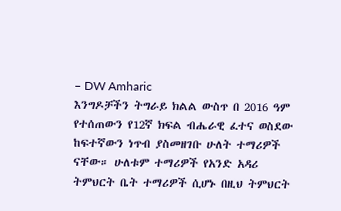– DW Amharic
እንግዶቻችን ትግራይ ክልል ውስጥ በ 2016 ዓም የተሰጠውን የ12ኛ ክፍል ብሔራዊ ፈተና ወስደው ከፍተኛውን ነጥብ ያስመዘገቡ ሁለት ተማሪዎች ናቸው። ሁለቱም ተማሪዎች የአንድ አዳሪ ትምህርት ቤት ተማሪዎች ሲሆኑ በዚህ ትምህርት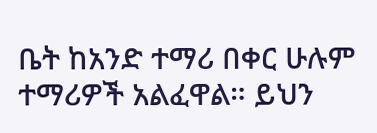ቤት ከአንድ ተማሪ በቀር ሁሉም ተማሪዎች አልፈዋል። ይህን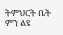ትምህርት ቤት ምን ልዩ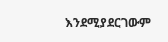እንደሚያደርገውም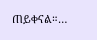ጠይቀናል።…